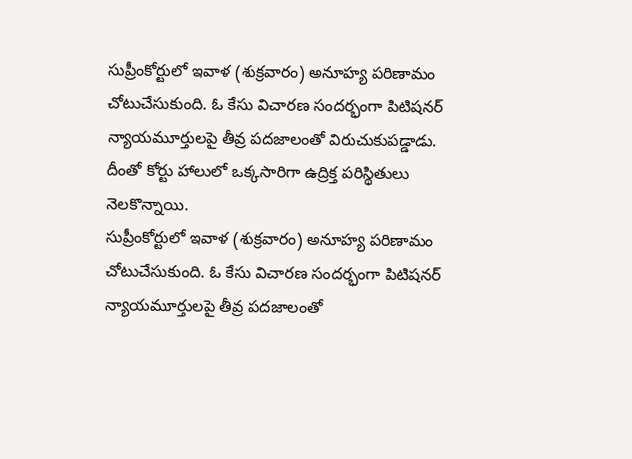సుప్రీంకోర్టులో ఇవాళ (శుక్రవారం) అనూహ్య పరిణామం చోటుచేసుకుంది. ఓ కేసు విచారణ సందర్భంగా పిటిషనర్ న్యాయమూర్తులపై తీవ్ర పదజాలంతో విరుచుకుపడ్డాడు. దీంతో కోర్టు హాలులో ఒక్కసారిగా ఉద్రిక్త పరిస్థితులు నెలకొన్నాయి.
సుప్రీంకోర్టులో ఇవాళ (శుక్రవారం) అనూహ్య పరిణామం చోటుచేసుకుంది. ఓ కేసు విచారణ సందర్భంగా పిటిషనర్ న్యాయమూర్తులపై తీవ్ర పదజాలంతో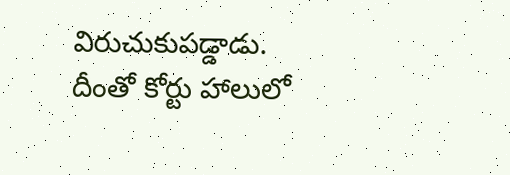విరుచుకుపడ్డాడు. దీంతో కోర్టు హాలులో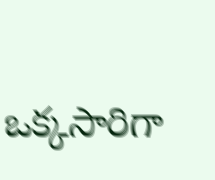ఒక్కసారిగా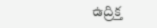ఉద్రిక్త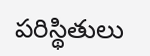పరిస్థితులు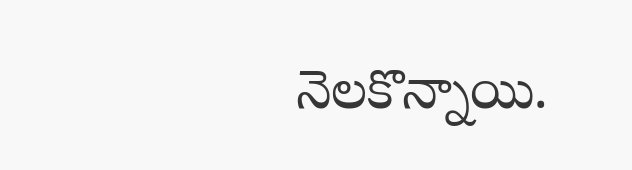నెలకొన్నాయి.